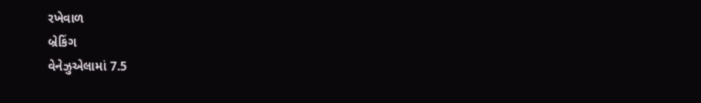રખેવાળ
બ્રેકિંગ
વેનેઝુએલામાં 7.5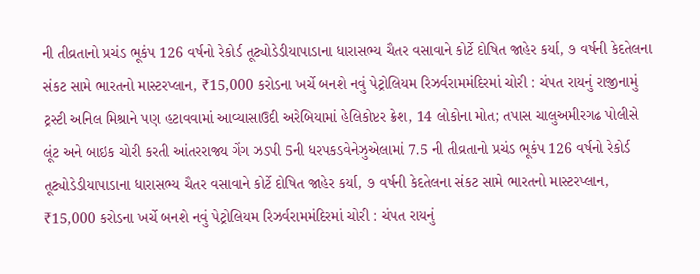ની તીવ્રતાનો પ્રચંડ ભૂકંપ 126 વર્ષનો રેકોર્ડ તૂટ્યોડેડીયાપાડાના ધારાસભ્ય ચૈતર વસાવાને કોર્ટે દોષિત જાહેર કર્યા, ૭ વર્ષની કેદતેલના સંકટ સામે ભારતનો માસ્ટરપ્લાન, ₹15,000 કરોડના ખર્ચે બનશે નવું પેટ્રોલિયમ રિઝર્વરામમંદિરમાં ચોરી : ચંપત રાયનું રાજીનામું ટ્રસ્ટી અનિલ મિશ્રાને પણ હટાવવામાં આવ્યાસાઉદી અરેબિયામાં હેલિકોપ્ટર ક્રેશ, 14 લોકોના મોત; તપાસ ચાલુઅમીરગઢ પોલીસે લૂંટ અને બાઇક ચોરી કરતી આંતરરાજ્ય ગેંગ ઝડપી 5ની ધરપકડવેનેઝુએલામાં 7.5 ની તીવ્રતાનો પ્રચંડ ભૂકંપ 126 વર્ષનો રેકોર્ડ તૂટ્યોડેડીયાપાડાના ધારાસભ્ય ચૈતર વસાવાને કોર્ટે દોષિત જાહેર કર્યા, ૭ વર્ષની કેદતેલના સંકટ સામે ભારતનો માસ્ટરપ્લાન, ₹15,000 કરોડના ખર્ચે બનશે નવું પેટ્રોલિયમ રિઝર્વરામમંદિરમાં ચોરી : ચંપત રાયનું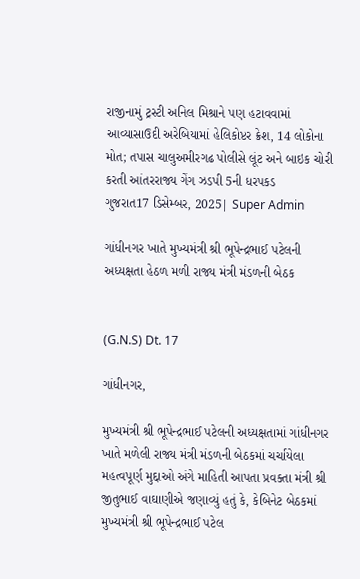રાજીનામું ટ્રસ્ટી અનિલ મિશ્રાને પણ હટાવવામાં આવ્યાસાઉદી અરેબિયામાં હેલિકોપ્ટર ક્રેશ, 14 લોકોના મોત; તપાસ ચાલુઅમીરગઢ પોલીસે લૂંટ અને બાઇક ચોરી કરતી આંતરરાજ્ય ગેંગ ઝડપી 5ની ધરપકડ
ગુજરાત17 ડિસેમ્બર, 2025| Super Admin

ગાંધીનગર ખાતે મુખ્યમંત્રી શ્રી ભૂપેન્દ્રભાઈ પટેલની અધ્યક્ષતા હેઠળ મળી રાજ્ય મંત્રી મંડળની બેઠક


(G.N.S) Dt. 17

ગાંધીનગર,

મુખ્યમંત્રી શ્રી ભૂપેન્દ્રભાઈ પટેલની અધ્યક્ષતામાં ગાંધીનગર ખાતે મળેલી રાજ્ય મંત્રી મંડળની બેઠકમાં ચર્ચાયેલા મહત્વપૂર્ણ મુદ્દાઓ અંગે માહિતી આપતા પ્રવક્તા મંત્રી શ્રી જીતુભાઈ વાઘાણીએ જણાવ્યું હતું કે, કેબિનેટ બેઠકમાં મુખ્યમંત્રી શ્રી ભૂપેન્દ્રભાઈ પટેલ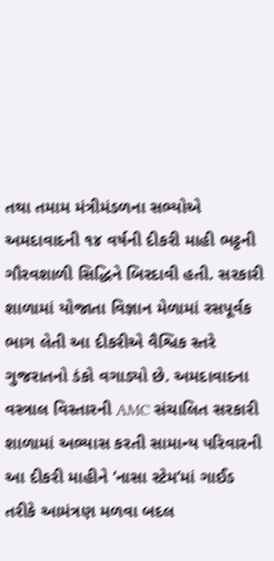તથા તમામ મંત્રીમંડળના સભ્યોએ અમદાવાદની ૧૪ વર્ષની દીકરી માહી ભટ્ટની ગૌરવશાળી સિદ્ધિને બિરદાવી હતી. સરકારી શાળામાં યોજાતા વિજ્ઞાન મેળામાં રસપૂર્વક ભાગ લેતી આ દીકરીએ વૈશ્વિક સ્તરે ગુજરાતનો ડંકો વગાડ્યો છે. અમદાવાદના વસ્ત્રાલ વિસ્તારની AMC સંચાલિત સરકારી શાળામાં અભ્યાસ કરતી સામાન્ય પરિવારની આ દીકરી માહીને ‘નાસા સ્ટેમ’માં ગાઈડ તરીકે આમંત્રણ મળવા બદલ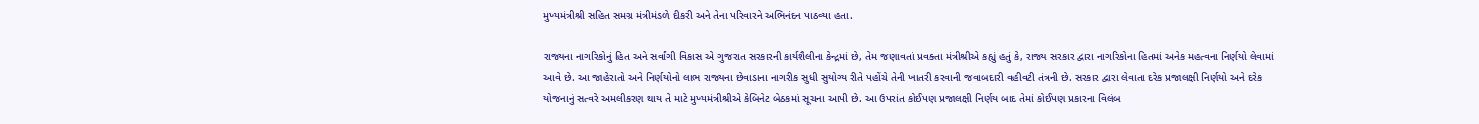મુખ્યમંત્રીશ્રી સહિત સમગ્ર મંત્રીમંડળે દીકરી અને તેના પરિવારને અભિનંદન પાઠવ્યા હતા.

રાજ્યના નાગરિકોનું હિત અને સર્વાંગી વિકાસ એ ગુજરાત સરકારની કાર્યશૈલીના કેન્દ્રમાં છે, તેમ જણાવતાં પ્રવક્તા મંત્રીશ્રીએ કહ્યું હતું કે, રાજ્ય સરકાર દ્વારા નાગરિકોના હિતમાં અનેક મહત્વના નિર્ણયો લેવામાં આવે છે. આ જાહેરાતો અને નિર્ણયોનો લાભ રાજ્યના છેવાડાના નાગરીક સુધી સુયોગ્ય રીતે પહોંચે તેની ખાતરી કરવાની જવાબદારી વહીવટી તંત્રની છે. સરકાર દ્વારા લેવાતા દરેક પ્રજાલક્ષી નિર્ણયો અને દરેક યોજનાનું સત્વરે અમલીકરણ થાય તે માટે મુખ્યમંત્રીશ્રીએ કેબિનેટ બેઠકમાં સૂચના આપી છે. આ ઉપરાંત કોઈપણ પ્રજાલક્ષી નિર્ણય બાદ તેમાં કોઈપણ પ્રકારના વિલંબ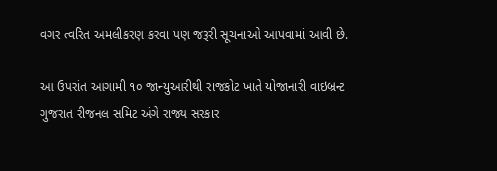વગર ત્વરિત અમલીકરણ કરવા પણ જરૂરી સૂચનાઓ આપવામાં આવી છે.

આ ઉપરાંત આગામી ૧૦ જાન્યુઆરીથી રાજકોટ ખાતે યોજાનારી વાઇબ્રન્ટ ગુજરાત રીજનલ સમિટ અંગે રાજ્ય સરકાર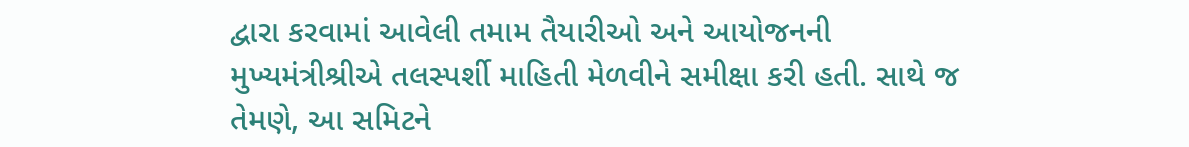દ્વારા કરવામાં આવેલી તમામ તૈયારીઓ અને આયોજનની મુખ્યમંત્રીશ્રીએ તલસ્પર્શી માહિતી મેળવીને સમીક્ષા કરી હતી. સાથે જ તેમણે, આ સમિટને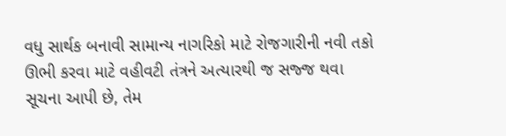વધુ સાર્થક બનાવી સામાન્ય નાગરિકો માટે રોજગારીની નવી તકો ઊભી કરવા માટે વહીવટી તંત્રને અત્યારથી જ સજ્જ થવા સૂચના આપી છે, તેમ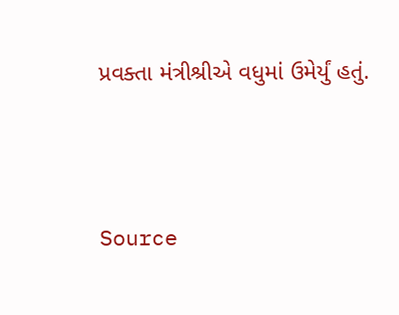પ્રવક્તા મંત્રીશ્રીએ વધુમાં ઉમેર્યું હતું.



Source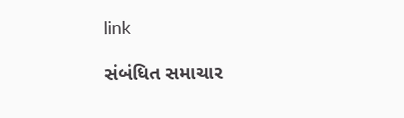link

સંબંધિત સમાચાર